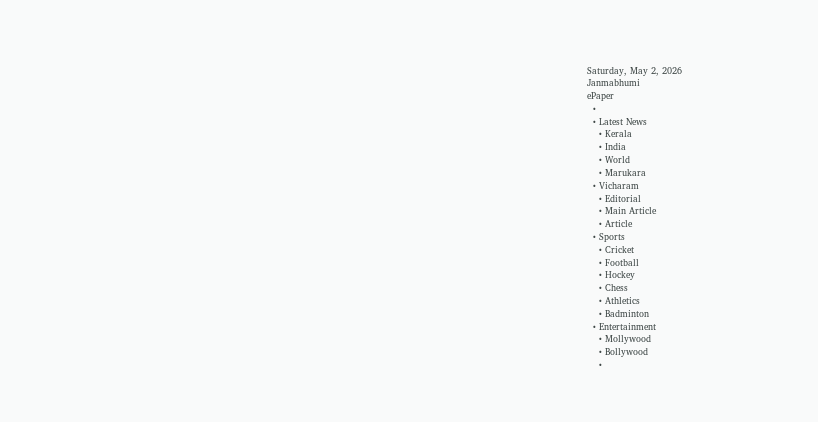Saturday, May 2, 2026
Janmabhumi
ePaper
  •
  • Latest News
    • Kerala
    • India
    • World
    • Marukara
  • Vicharam
    • Editorial
    • Main Article
    • Article
  • Sports
    • Cricket
    • Football
    • Hockey
    • Chess
    • Athletics
    • Badminton
  • Entertainment
    • Mollywood
    • Bollywood
    •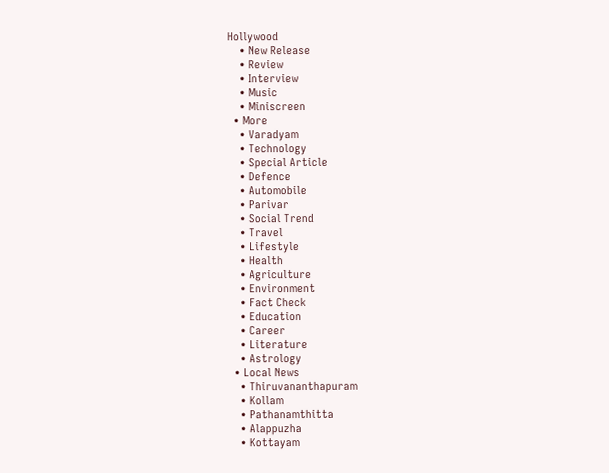Hollywood
    • New Release
    • Review
    • Interview
    • Music
    • Miniscreen
  • More
    • Varadyam
    • Technology
    • Special Article
    • Defence
    • Automobile
    • Parivar
    • Social Trend
    • Travel
    • Lifestyle
    • Health
    • Agriculture
    • Environment
    • Fact Check
    • Education
    • Career
    • Literature
    • Astrology
  • Local News
    • Thiruvananthapuram
    • Kollam
    • Pathanamthitta
    • Alappuzha
    • Kottayam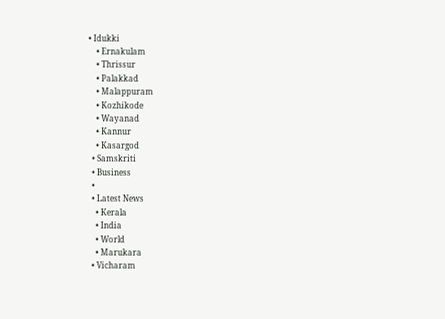• Idukki
    • Ernakulam
    • Thrissur
    • Palakkad
    • Malappuram
    • Kozhikode
    • Wayanad
    • Kannur
    • Kasargod
  • Samskriti
  • Business
  •
  • Latest News
    • Kerala
    • India
    • World
    • Marukara
  • Vicharam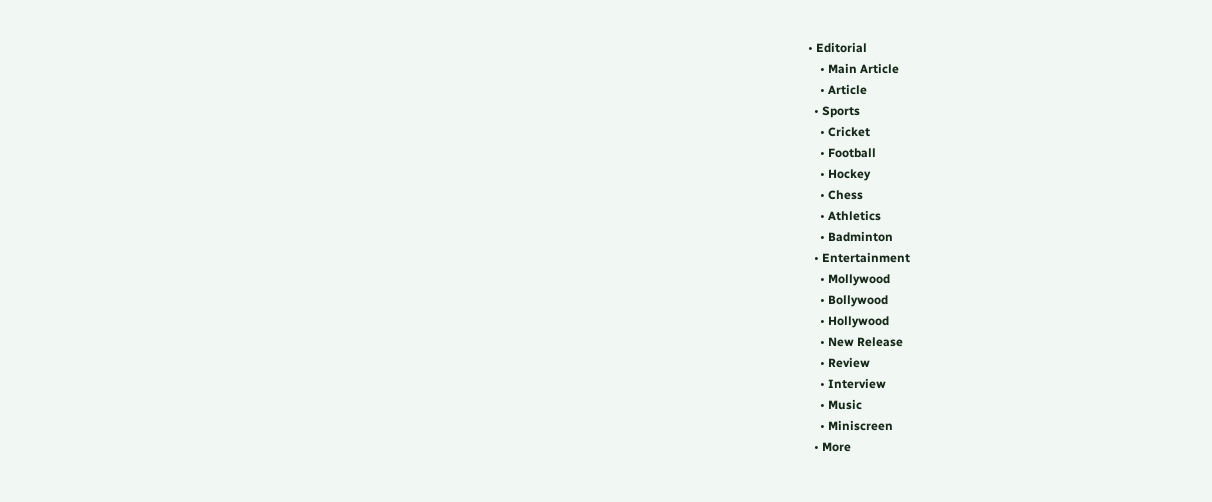• Editorial
    • Main Article
    • Article
  • Sports
    • Cricket
    • Football
    • Hockey
    • Chess
    • Athletics
    • Badminton
  • Entertainment
    • Mollywood
    • Bollywood
    • Hollywood
    • New Release
    • Review
    • Interview
    • Music
    • Miniscreen
  • More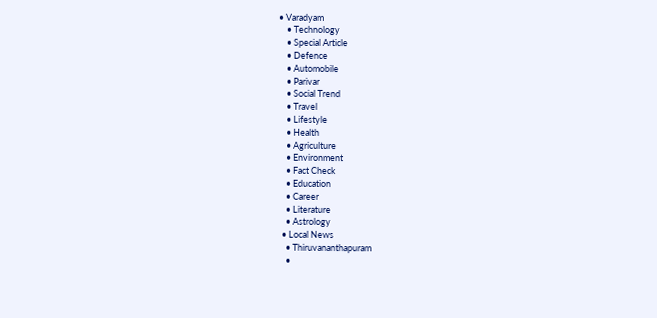• Varadyam
    • Technology
    • Special Article
    • Defence
    • Automobile
    • Parivar
    • Social Trend
    • Travel
    • Lifestyle
    • Health
    • Agriculture
    • Environment
    • Fact Check
    • Education
    • Career
    • Literature
    • Astrology
  • Local News
    • Thiruvananthapuram
    •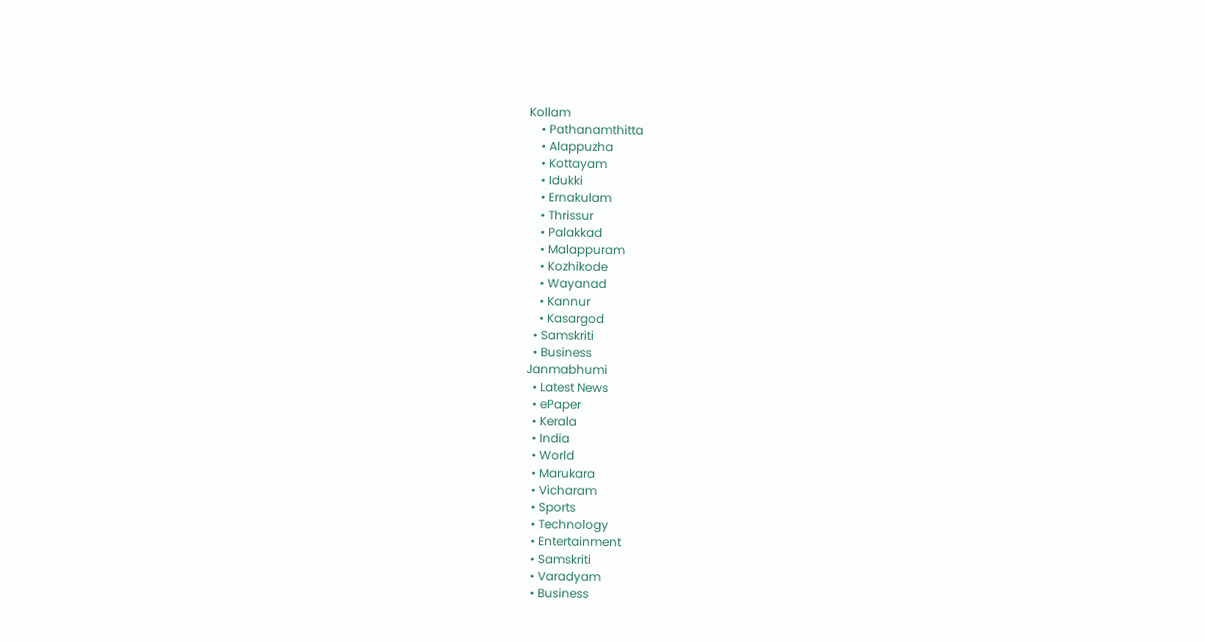Kollam
    • Pathanamthitta
    • Alappuzha
    • Kottayam
    • Idukki
    • Ernakulam
    • Thrissur
    • Palakkad
    • Malappuram
    • Kozhikode
    • Wayanad
    • Kannur
    • Kasargod
  • Samskriti
  • Business
Janmabhumi
  • Latest News
  • ePaper
  • Kerala
  • India
  • World
  • Marukara
  • Vicharam
  • Sports
  • Technology
  • Entertainment
  • Samskriti
  • Varadyam
  • Business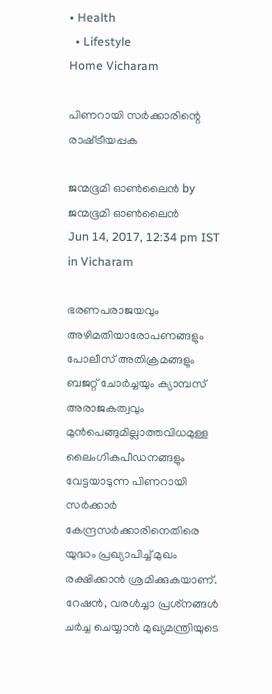• Health
  • Lifestyle
Home Vicharam

പിണറായി സര്‍ക്കാരിന്റെ രാഷ്‌ട്രീയപ്പക

ജന്മഭൂമി ഓണ്‍ലൈന്‍ by ജന്മഭൂമി ഓണ്‍ലൈന്‍
Jun 14, 2017, 12:34 pm IST
in Vicharam

ഭരണപരാജയവും അഴിമതിയാരോപണങ്ങളും പോലീസ് അതിക്രമങ്ങളും ബജറ്റ് ചോര്‍ച്ചയും ക്യാമ്പസ് അരാജകത്വവും മുന്‍പെങ്ങുമില്ലാത്തവിധമുള്ള ലൈംഗികപീഡനങ്ങളും വേട്ടയാടുന്ന പിണറായി സര്‍ക്കാര്‍ കേന്ദ്രസര്‍ക്കാരിനെതിരെ യുദ്ധം പ്രഖ്യാപിച്ച് മുഖം രക്ഷിക്കാന്‍ ശ്രമിക്കുകയാണ്. റേഷന്‍, വരള്‍ച്ചാ പ്രശ്‌നങ്ങള്‍ ചര്‍ച്ച ചെയ്യാന്‍ മുഖ്യമന്ത്രിയുടെ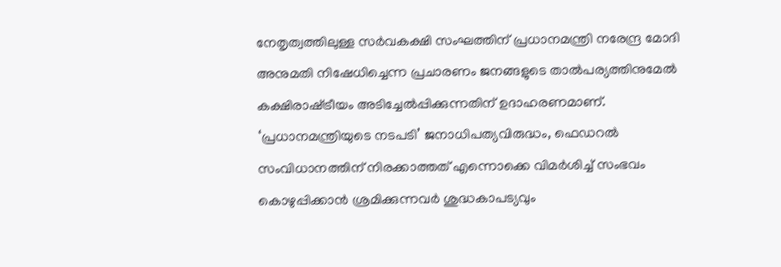നേതൃത്വത്തിലുള്ള സര്‍വകക്ഷി സംഘത്തിന് പ്രധാനമന്ത്രി നരേന്ദ്ര മോദി അനുമതി നിഷേധിച്ചെന്ന പ്രചാരണം ജനങ്ങളുടെ താല്‍പര്യത്തിനുമേല്‍ കക്ഷിരാഷ്‌ട്രീയം അടിച്ചേല്‍പ്പിക്കുന്നതിന് ഉദാഹരണമാണ്. ‘പ്രധാനമന്ത്രിയുടെ നടപടി’ ജനാധിപത്യവിരുദ്ധം, ഫെഡറല്‍ സംവിധാനത്തിന് നിരക്കാത്തത് എന്നൊക്കെ വിമര്‍ശിച്ച് സംഭവം കൊഴുപ്പിക്കാന്‍ ശ്രമിക്കുന്നവര്‍ ശുദ്ധകാപട്യവും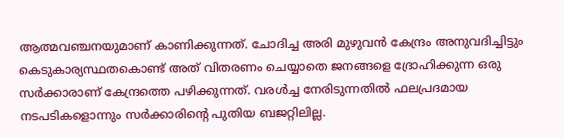ആത്മവഞ്ചനയുമാണ് കാണിക്കുന്നത്. ചോദിച്ച അരി മുഴുവന്‍ കേന്ദ്രം അനുവദിച്ചിട്ടും കെടുകാര്യസ്ഥതകൊണ്ട് അത് വിതരണം ചെയ്യാതെ ജനങ്ങളെ ദ്രോഹിക്കുന്ന ഒരു സര്‍ക്കാരാണ് കേന്ദ്രത്തെ പഴിക്കുന്നത്. വരള്‍ച്ച നേരിടുന്നതില്‍ ഫലപ്രദമായ നടപടികളൊന്നും സര്‍ക്കാരിന്റെ പുതിയ ബജറ്റിലില്ല.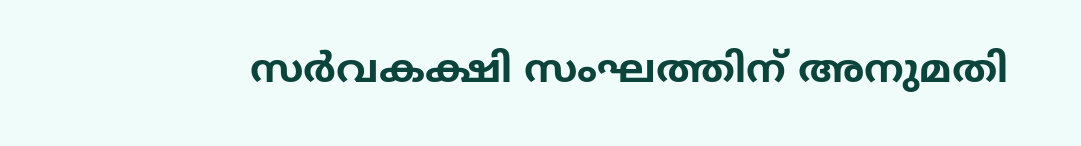സര്‍വകക്ഷി സംഘത്തിന് അനുമതി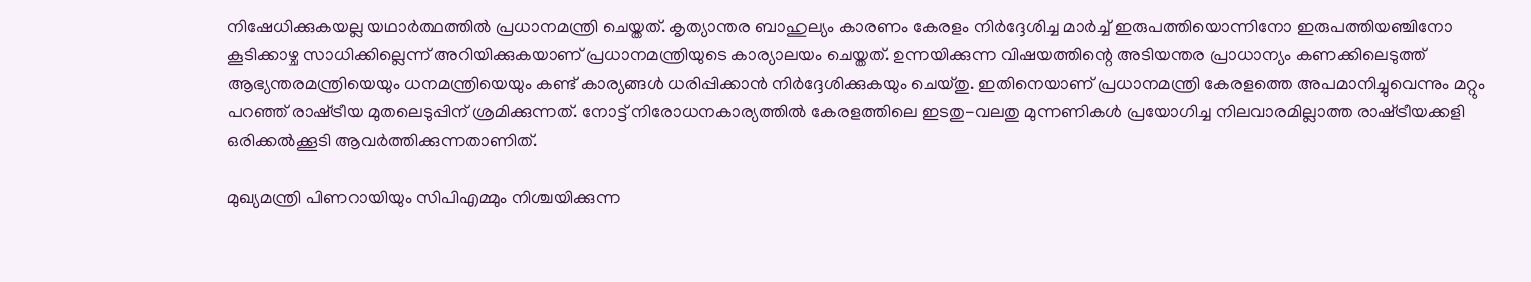നിഷേധിക്കുകയല്ല യഥാര്‍ത്ഥത്തില്‍ പ്രധാനമന്ത്രി ചെയ്തത്. കൃത്യാന്തര ബാഹുല്യം കാരണം കേരളം നിര്‍ദ്ദേശിച്ച മാര്‍ച്ച് ഇരുപത്തിയൊന്നിനോ ഇരുപത്തിയഞ്ചിനോ കൂടിക്കാഴ്ച സാധിക്കില്ലെന്ന് അറിയിക്കുകയാണ് പ്രധാനമന്ത്രിയുടെ കാര്യാലയം ചെയ്തത്. ഉന്നയിക്കുന്ന വിഷയത്തിന്റെ അടിയന്തര പ്രാധാന്യം കണക്കിലെടുത്ത് ആഭ്യന്തരമന്ത്രിയെയും ധനമന്ത്രിയെയും കണ്ട് കാര്യങ്ങള്‍ ധരിപ്പിക്കാന്‍ നിര്‍ദ്ദേശിക്കുകയും ചെയ്തു. ഇതിനെയാണ് പ്രധാനമന്ത്രി കേരളത്തെ അപമാനിച്ചുവെന്നും മറ്റും പറഞ്ഞ് രാഷ്‌ട്രീയ മുതലെടുപ്പിന് ശ്രമിക്കുന്നത്. നോട്ട് നിരോധനകാര്യത്തില്‍ കേരളത്തിലെ ഇടതു-വലതു മുന്നണികള്‍ പ്രയോഗിച്ച നിലവാരമില്ലാത്ത രാഷ്‌ട്രീയക്കളി ഒരിക്കല്‍ക്കൂടി ആവര്‍ത്തിക്കുന്നതാണിത്.

മുഖ്യമന്ത്രി പിണറായിയും സിപിഎമ്മും നിശ്ചയിക്കുന്ന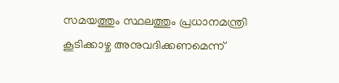സമയത്തും സ്ഥലത്തും പ്രധാനമന്ത്രി കൂടിക്കാഴ്ച അനുവദിക്കണമെന്ന്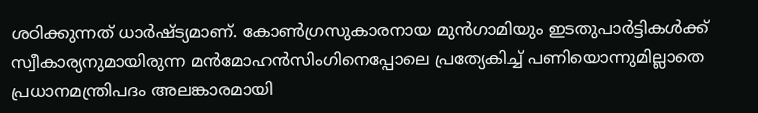ശഠിക്കുന്നത് ധാര്‍ഷ്ട്യമാണ്. കോണ്‍ഗ്രസുകാരനായ മുന്‍ഗാമിയും ഇടതുപാര്‍ട്ടികള്‍ക്ക് സ്വീകാര്യനുമായിരുന്ന മന്‍മോഹന്‍സിംഗിനെപ്പോലെ പ്രത്യേകിച്ച് പണിയൊന്നുമില്ലാതെ പ്രധാനമന്ത്രിപദം അലങ്കാരമായി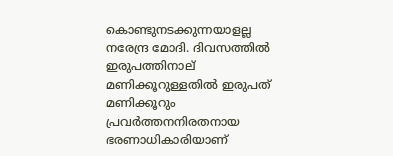കൊണ്ടുനടക്കുന്നയാളല്ല നരേന്ദ്ര മോദി. ദിവസത്തില്‍ ഇരുപത്തിനാല് മണിക്കൂറുള്ളതില്‍ ഇരുപത് മണിക്കൂറും പ്രവര്‍ത്തനനിരതനായ ഭരണാധികാരിയാണ്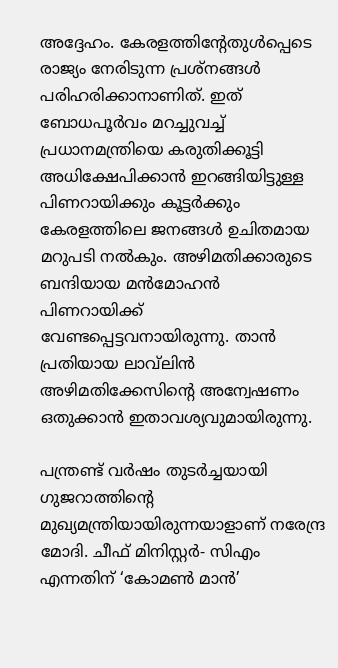അദ്ദേഹം. കേരളത്തിന്റേതുള്‍പ്പെടെ രാജ്യം നേരിടുന്ന പ്രശ്‌നങ്ങള്‍ പരിഹരിക്കാനാണിത്. ഇത് ബോധപൂര്‍വം മറച്ചുവച്ച് പ്രധാനമന്ത്രിയെ കരുതിക്കൂട്ടി അധിക്ഷേപിക്കാന്‍ ഇറങ്ങിയിട്ടുള്ള പിണറായിക്കും കൂട്ടര്‍ക്കും കേരളത്തിലെ ജനങ്ങള്‍ ഉചിതമായ മറുപടി നല്‍കും. അഴിമതിക്കാരുടെ ബന്ദിയായ മന്‍മോഹന്‍ പിണറായിക്ക് വേണ്ടപ്പെട്ടവനായിരുന്നു. താന്‍ പ്രതിയായ ലാവ്‌ലിന്‍ അഴിമതിക്കേസിന്റെ അന്വേഷണം ഒതുക്കാന്‍ ഇതാവശ്യവുമായിരുന്നു.

പന്ത്രണ്ട് വര്‍ഷം തുടര്‍ച്ചയായി ഗുജറാത്തിന്റെ മുഖ്യമന്ത്രിയായിരുന്നയാളാണ് നരേന്ദ്ര മോദി. ചീഫ് മിനിസ്റ്റര്‍- സിഎം എന്നതിന് ‘കോമണ്‍ മാന്‍’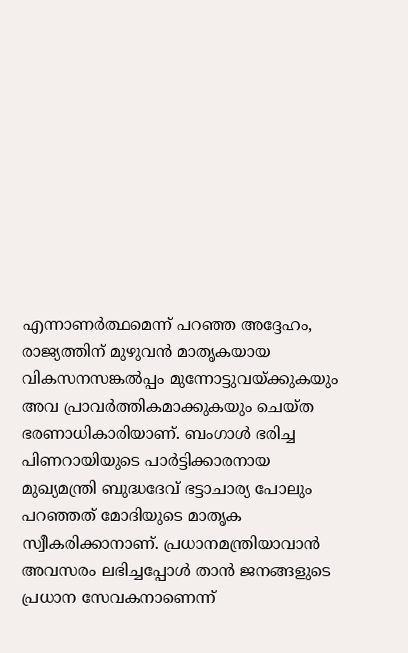എന്നാണര്‍ത്ഥമെന്ന് പറഞ്ഞ അദ്ദേഹം, രാജ്യത്തിന് മുഴുവന്‍ മാതൃകയായ വികസനസങ്കല്‍പ്പം മുന്നോട്ടുവയ്‌ക്കുകയും അവ പ്രാവര്‍ത്തികമാക്കുകയും ചെയ്ത ഭരണാധികാരിയാണ്. ബംഗാള്‍ ഭരിച്ച പിണറായിയുടെ പാര്‍ട്ടിക്കാരനായ മുഖ്യമന്ത്രി ബുദ്ധദേവ് ഭട്ടാചാര്യ പോലും പറഞ്ഞത് മോദിയുടെ മാതൃക സ്വീകരിക്കാനാണ്. പ്രധാനമന്ത്രിയാവാന്‍ അവസരം ലഭിച്ചപ്പോള്‍ താന്‍ ജനങ്ങളുടെ പ്രധാന സേവകനാണെന്ന്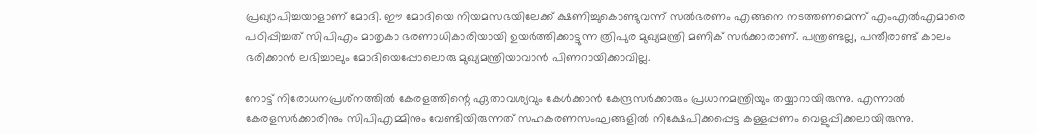പ്രഖ്യാപിച്ചയാളാണ് മോദി. ഈ മോദിയെ നിയമസഭയിലേക്ക് ക്ഷണിച്ചുകൊണ്ടുവന്ന് സല്‍ഭരണം എങ്ങനെ നടത്തണമെന്ന് എംഎല്‍എമാരെ പഠിപ്പിച്ചത് സിപിഎം മാതൃകാ ഭരണാധികാരിയായി ഉയര്‍ത്തിക്കാട്ടുന്ന ത്രിപുര മുഖ്യമന്ത്രി മണിക് സര്‍ക്കാരാണ്. പന്ത്രണ്ടല്ല, പന്തീരാണ്ട് കാലം ഭരിക്കാന്‍ ലഭിച്ചാലും മോദിയെപ്പോലൊരു മുഖ്യമന്ത്രിയാവാന്‍ പിണറായിക്കാവില്ല.

നോട്ട് നിരോധനപ്രശ്‌നത്തില്‍ കേരളത്തിന്റെ ഏതാവശ്യവും കേള്‍ക്കാന്‍ കേന്ദ്രസര്‍ക്കാരും പ്രധാനമന്ത്രിയും തയ്യാറായിരുന്നു. എന്നാല്‍ കേരളസര്‍ക്കാരിനും സിപിഎമ്മിനും വേണ്ടിയിരുന്നത് സഹകരണസംഘങ്ങളില്‍ നിക്ഷേപിക്കപ്പെട്ട കള്ളപ്പണം വെളുപ്പിക്കലായിരുന്നു.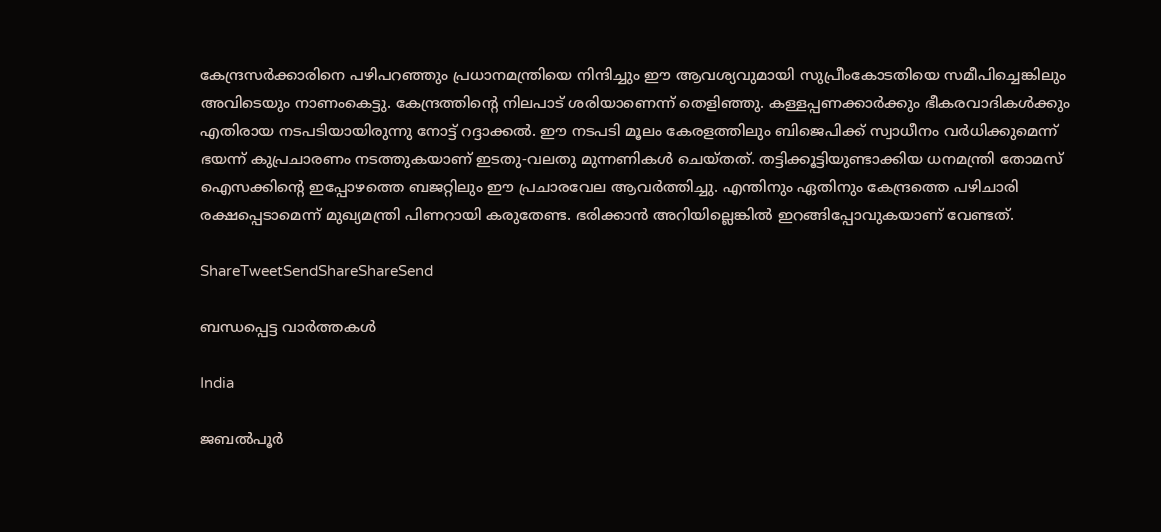കേന്ദ്രസര്‍ക്കാരിനെ പഴിപറഞ്ഞും പ്രധാനമന്ത്രിയെ നിന്ദിച്ചും ഈ ആവശ്യവുമായി സുപ്രീംകോടതിയെ സമീപിച്ചെങ്കിലും അവിടെയും നാണംകെട്ടു. കേന്ദ്രത്തിന്റെ നിലപാട് ശരിയാണെന്ന് തെളിഞ്ഞു. കള്ളപ്പണക്കാര്‍ക്കും ഭീകരവാദികള്‍ക്കും എതിരായ നടപടിയായിരുന്നു നോട്ട് റദ്ദാക്കല്‍. ഈ നടപടി മൂലം കേരളത്തിലും ബിജെപിക്ക് സ്വാധീനം വര്‍ധിക്കുമെന്ന് ഭയന്ന് കുപ്രചാരണം നടത്തുകയാണ് ഇടതു-വലതു മുന്നണികള്‍ ചെയ്തത്. തട്ടിക്കൂട്ടിയുണ്ടാക്കിയ ധനമന്ത്രി തോമസ് ഐസക്കിന്റെ ഇപ്പോഴത്തെ ബജറ്റിലും ഈ പ്രചാരവേല ആവര്‍ത്തിച്ചു. എന്തിനും ഏതിനും കേന്ദ്രത്തെ പഴിചാരി രക്ഷപ്പെടാമെന്ന് മുഖ്യമന്ത്രി പിണറായി കരുതേണ്ട. ഭരിക്കാന്‍ അറിയില്ലെങ്കില്‍ ഇറങ്ങിപ്പോവുകയാണ് വേണ്ടത്.

ShareTweetSendShareShareSend

ബന്ധപ്പെട്ട വാര്‍ത്തകള്‍

India

ജബൽപൂർ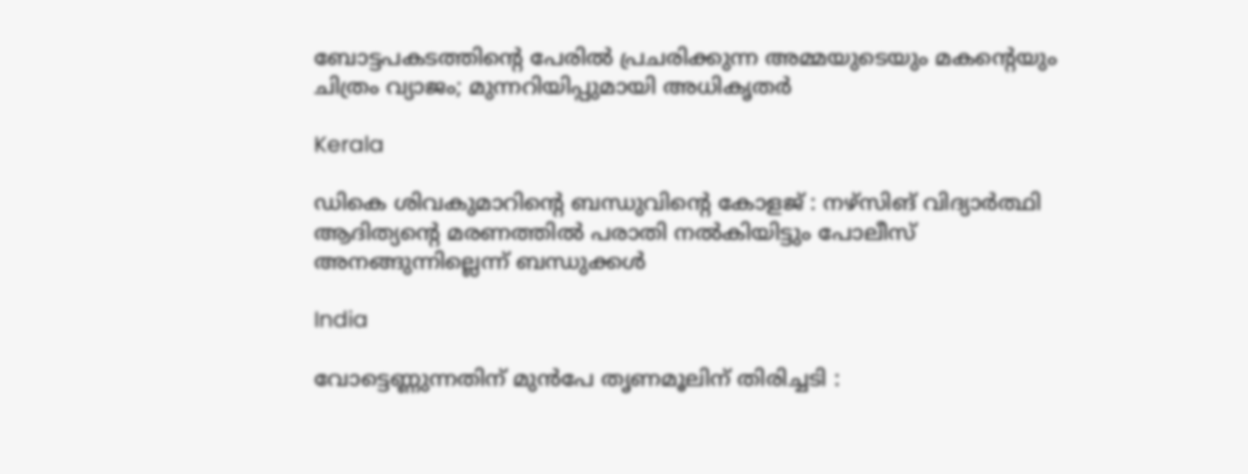ബോട്ടപകടത്തിന്റെ പേരിൽ പ്രചരിക്കുന്ന അമ്മയുടെയും മകന്റെയും ചിത്രം വ്യാജം; മുന്നറിയിപ്പുമായി അധികൃതർ

Kerala

ഡികെ ശിവകുമാറിന്റെ ബന്ധുവിന്റെ കോളജ് : നഴ്‌സിങ് വിദ്യാര്‍ത്ഥി ആദിത്യന്റെ മരണത്തിൽ പരാതി നൽകിയിട്ടും പോലീസ് അനങ്ങുന്നില്ലെന്ന് ബന്ധുക്കൾ

India

വോട്ടെണ്ണുന്നതിന് മുൻപേ തൃണമൂലിന് തിരിച്ചടി :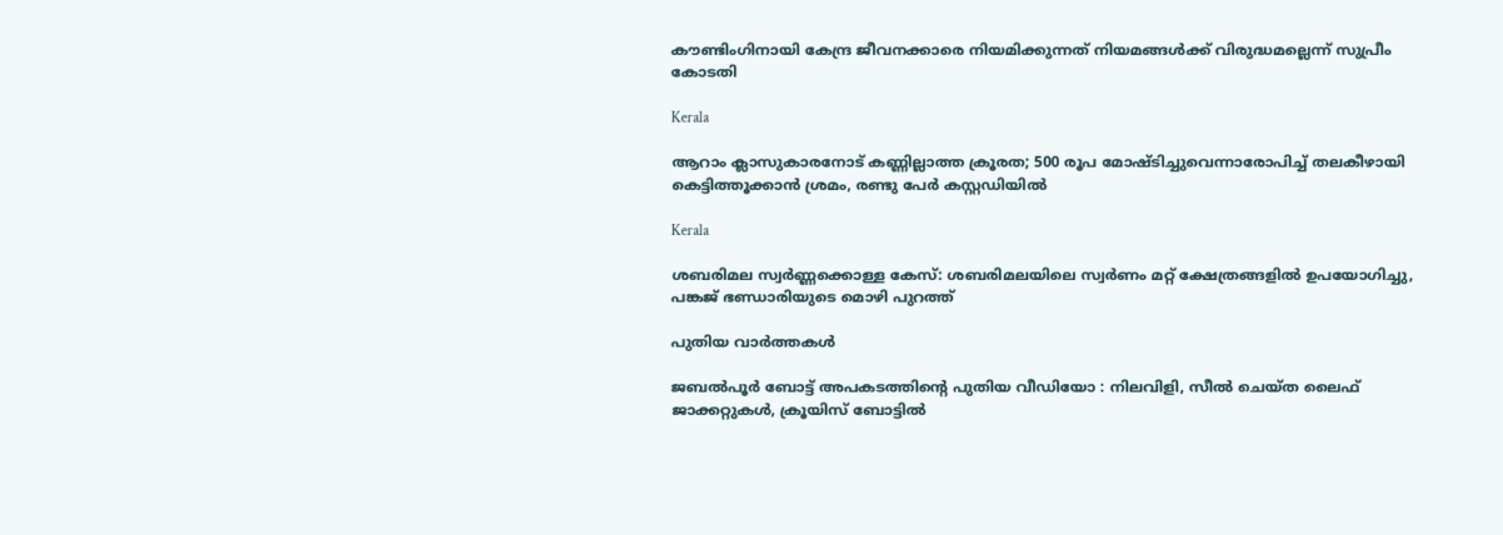കൗണ്ടിംഗിനായി കേന്ദ്ര ജീവനക്കാരെ നിയമിക്കുന്നത് നിയമങ്ങൾക്ക് വിരുദ്ധമല്ലെന്ന് സുപ്രീം കോടതി

Kerala

ആറാം ക്ലാസുകാരനോട് കണ്ണില്ലാത്ത ക്രൂരത; 500 രൂപ മോഷ്ടിച്ചുവെന്നാരോപിച്ച് തലകീഴായി കെട്ടിത്തൂക്കാൻ ശ്രമം, രണ്ടു പേർ കസ്റ്റഡിയിൽ

Kerala

ശബരിമല സ്വർണ്ണക്കൊള്ള കേസ്: ശബരിമലയിലെ സ്വർണം മറ്റ് ക്ഷേത്രങ്ങളിൽ ഉപയോഗിച്ചു, പങ്കജ് ഭണ്ഡാരിയുടെ മൊഴി പുറത്ത്

പുതിയ വാര്‍ത്തകള്‍

ജബൽപൂർ ബോട്ട് അപകടത്തിന്റെ പുതിയ വീഡിയോ : നിലവിളി, സീൽ ചെയ്ത ലൈഫ് ജാക്കറ്റുകൾ, ക്രൂയിസ് ബോട്ടിൽ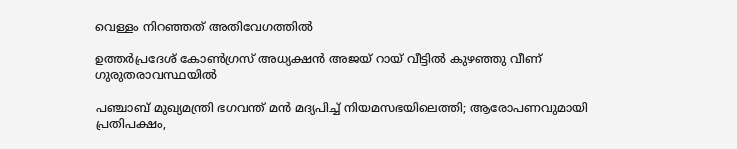വെള്ളം നിറഞ്ഞത് അതിവേഗത്തിൽ

ഉത്തർപ്രദേശ് കോൺഗ്രസ് അധ്യക്ഷൻ അജയ് റായ് വീട്ടിൽ കുഴഞ്ഞു വീണ് ഗുരുതരാവസ്ഥയിൽ

പഞ്ചാബ് മുഖ്യമന്ത്രി ഭഗവന്ത് മൻ മദ്യപിച്ച് നിയമസഭയിലെത്തി; ആരോപണവുമായി പ്രതിപക്ഷം,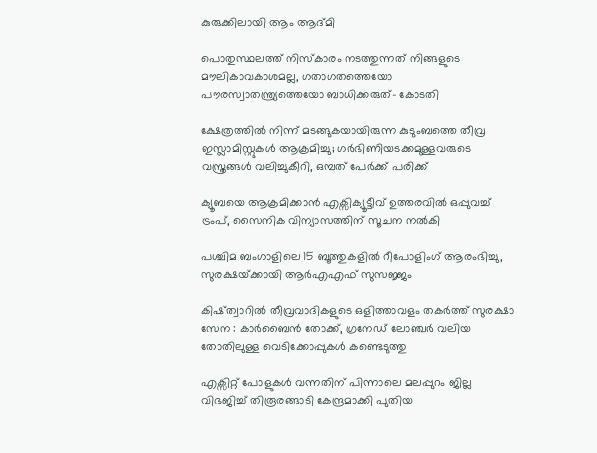കുരുക്കിലായി ആം ആദ്മി

പൊതുസ്ഥലത്ത് നിസ്കാരം നടത്തുന്നത് നിങ്ങളുടെ മൗലികാവകാശമല്ല, ഗതാഗതത്തെയോ പൗരസ്വാതന്ത്ര്യത്തെയോ ബാധിക്കരുത്- കോടതി

ക്ഷേത്രത്തിൽ നിന്ന് മടങ്ങുകയായിരുന്ന കുടുംബത്തെ തീവ്ര ഇസ്ലാമിസ്റ്റുകൾ ആക്രമിച്ചു; ഗർഭിണിയടക്കമുള്ളവരുടെ വസ്ത്രങ്ങൾ വലിച്ചുകീറി, ഒമ്പത് പേർക്ക് പരിക്ക്

ക്യൂബയെ ആക്രമിക്കാൻ എക്സിക്യൂട്ടീവ് ഉത്തരവിൽ ഒപ്പുവച്ച് ട്രംപ്, സൈനിക വിന്യാസത്തിന് സൂചന നൽകി

പശ്ചിമ ബംഗാളിലെ 15 ബൂത്തുകളിൽ റീപോളിംഗ് ആരംഭിച്ചു, സുരക്ഷയ്‌ക്കായി ആർ‌എ‌എഫ് സുസജ്ജം

കിഷ്ത്വാറിൽ തീവ്രവാദികളുടെ ഒളിത്താവളം തകർത്ത് സുരക്ഷാ സേന : കാർബൈൻ തോക്ക്, ഗ്രനേഡ് ലോഞ്ചർ വലിയ തോതിലുള്ള വെടിക്കോപ്പുകൾ കണ്ടെടുത്തു

എക്സിറ്റ് പോളുകൾ വന്നതിന് പിന്നാലെ മലപ്പുറം ജില്ല വിഭജിച്ച് തിരൂരങ്ങാടി കേന്ദ്രമാക്കി പുതിയ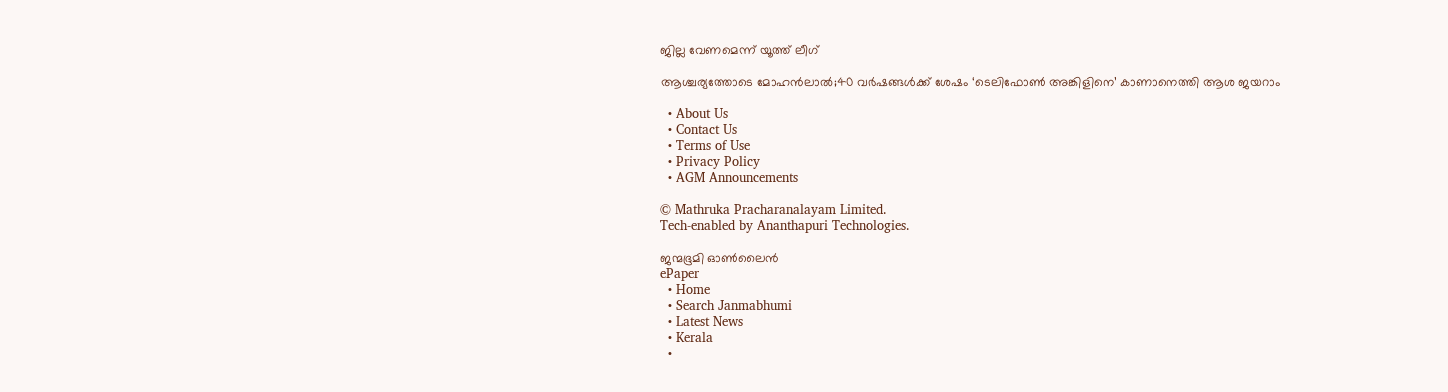ജില്ല വേണമെന്ന് യൂത്ത് ലീഗ്

ആശ്ചര്യത്തോടെ മോഹന്‍ലാല്‍;40 വര്‍ഷങ്ങള്‍ക്ക് ശേഷം ‘ടെലിഫോണ്‍ അങ്കിളിനെ’ കാണാനെത്തി ആശ ജയറാം

  • About Us
  • Contact Us
  • Terms of Use
  • Privacy Policy
  • AGM Announcements

© Mathruka Pracharanalayam Limited.
Tech-enabled by Ananthapuri Technologies.

ജന്മഭൂമി ഓണ്‍ലൈന്‍
ePaper
  • Home
  • Search Janmabhumi
  • Latest News
  • Kerala
  •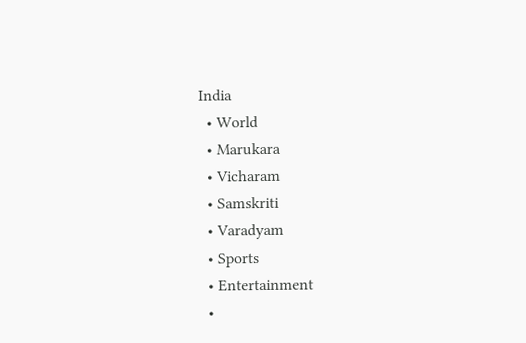India
  • World
  • Marukara
  • Vicharam
  • Samskriti
  • Varadyam
  • Sports
  • Entertainment
  •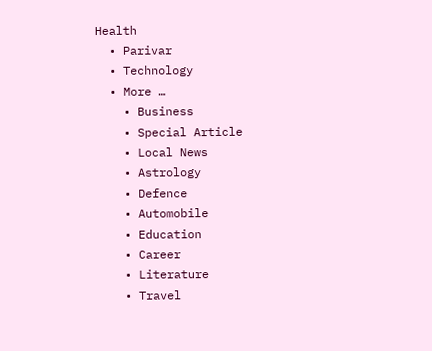Health
  • Parivar
  • Technology
  • More …
    • Business
    • Special Article
    • Local News
    • Astrology
    • Defence
    • Automobile
    • Education
    • Career
    • Literature
    • Travel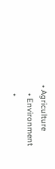• Agriculture
    • Environment
    •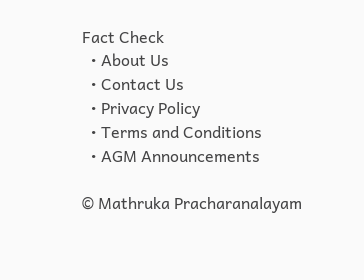Fact Check
  • About Us
  • Contact Us
  • Privacy Policy
  • Terms and Conditions
  • AGM Announcements

© Mathruka Pracharanalayam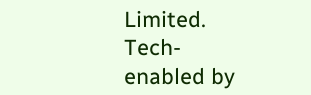Limited.
Tech-enabled by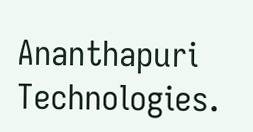Ananthapuri Technologies.